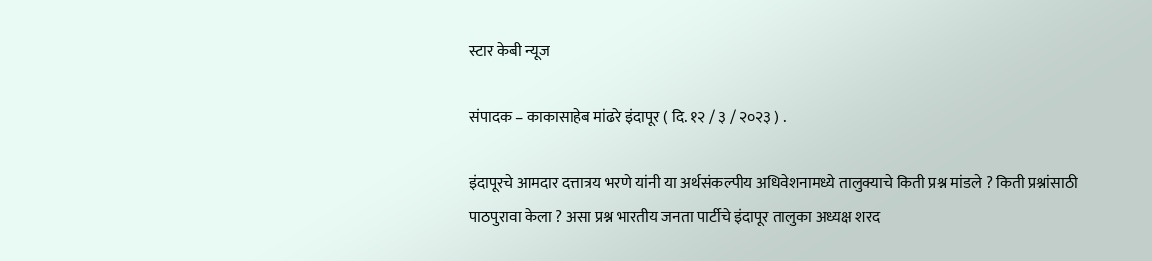स्टार केबी न्यूज

संपादक – काकासाहेब मांढरे इंदापूर ( दि. १२ / ३ / २०२३ ) .

इंदापूरचे आमदार दत्तात्रय भरणे यांनी या अर्थसंकल्पीय अधिवेशनामध्ये तालुक्याचे किती प्रश्न मांडले ? किती प्रश्नांसाठी पाठपुरावा केला ? असा प्रश्न भारतीय जनता पार्टीचे इंदापूर तालुका अध्यक्ष शरद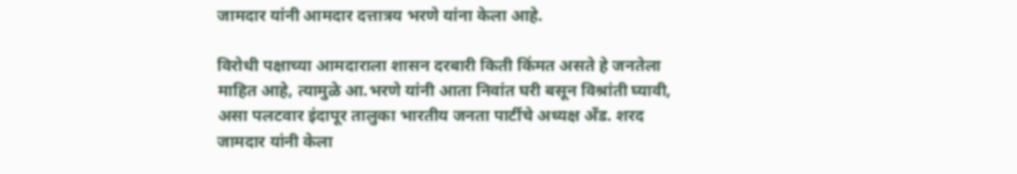जामदार यांनी आमदार दत्तात्रय भरणे यांना केला आहे.

विरोधी पक्षाच्या आमदाराला शासन दरबारी किती किंमत असते हे जनतेला माहित आहे, त्यामुळे आ.भरणे यांनी आता निवांत घरी बसून विश्रांती घ्यावी, असा पलटवार इंदापूर तालुका भारतीय जनता पार्टीचे अध्यक्ष अँड. शरद जामदार यांनी केला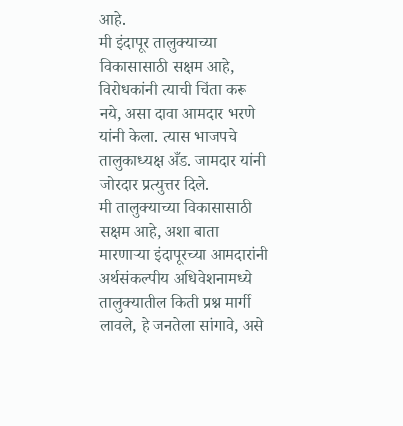आहे.
मी इंदापूर तालुक्याच्या विकासासाठी सक्षम आहे, विरोधकांनी त्याची चिंता करू नये, असा दावा आमदार भरणे यांनी केला. त्यास भाजपचे तालुकाध्यक्ष अँड. जामदार यांनी जोरदार प्रत्युत्तर दिले.
मी तालुक्याच्या विकासासाठी सक्षम आहे, अशा बाता मारणाऱ्या इंदापूरच्या आमदारांनी अर्थसंकल्पीय अधिवेशनामध्ये तालुक्यातील किती प्रश्न मार्गी लावले, हे जनतेला सांगावे, असे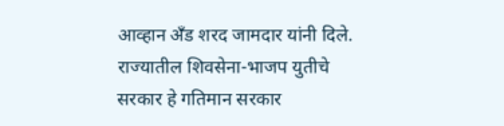आव्हान अँड शरद जामदार यांनी दिले.
राज्यातील शिवसेना-भाजप युतीचे सरकार हे गतिमान सरकार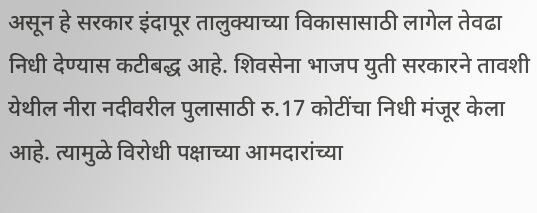असून हे सरकार इंदापूर तालुक्याच्या विकासासाठी लागेल तेवढा निधी देण्यास कटीबद्ध आहे. शिवसेना भाजप युती सरकारने तावशी येथील नीरा नदीवरील पुलासाठी रु.17 कोटींचा निधी मंजूर केला आहे. त्यामुळे विरोधी पक्षाच्या आमदारांच्या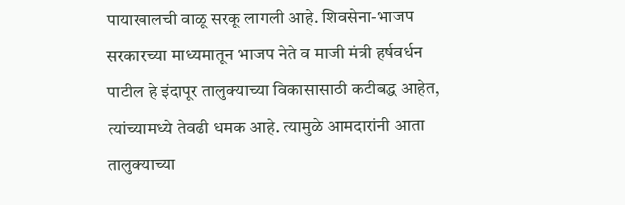पायाखालची वाळू सरकू लागली आहे. शिवसेना-भाजप सरकारच्या माध्यमातून भाजप नेते व माजी मंत्री हर्षवर्धन पाटील हे इंदापूर तालुक्याच्या विकासासाठी कटीबद्ध आहेत, त्यांच्यामध्ये तेवढी धमक आहे. त्यामुळे आमदारांनी आता तालुक्याच्या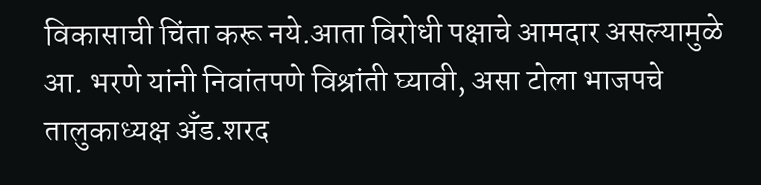विकासाची चिंता करू नये.आता विरोधी पक्षाचे आमदार असल्यामुळे आ. भरणे यांनी निवांतपणे विश्रांती घ्यावी, असा टोला भाजपचे तालुकाध्यक्ष अँड.शरद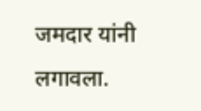जमदार यांनी लगावला.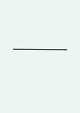———